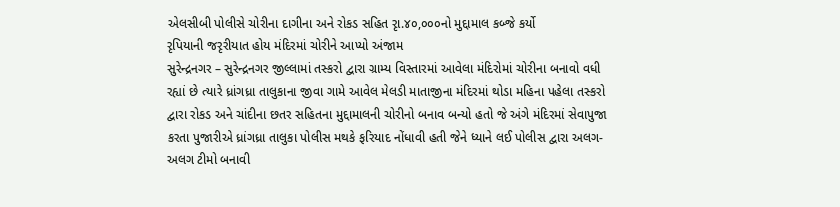એલસીબી પોલીસે ચોરીના દાગીના અને રોકડ સહિત રૃા.૪૦,૦૦૦નો મુદ્દામાલ કબ્જે કર્યો
રૃપિયાની જરૃરીયાત હોય મંદિરમાં ચોરીને આપ્યો અંજામ
સુરેન્દ્રનગર – સુરેન્દ્રનગર જીલ્લામાં તસ્કરો દ્વારા ગ્રામ્ય વિસ્તારમાં આવેલા મંદિરોમાં ચોરીના બનાવો વધી રહ્યાં છે ત્યારે ધ્રાંગધ્રા તાલુકાના જીવા ગામે આવેલ મેલડી માતાજીના મંદિરમાં થોડા મહિના પહેલા તસ્કરો દ્વારા રોકડ અને ચાંદીના છતર સહિતના મુદ્દામાલની ચોરીનો બનાવ બન્યો હતો જે અંગે મંદિરમાં સેવાપુજા કરતા પુજારીએ ધ્રાંગધ્રા તાલુકા પોલીસ મથકે ફરિયાદ નોંધાવી હતી જેને ધ્યાને લઈ પોલીસ દ્વારા અલગ-અલગ ટીમો બનાવી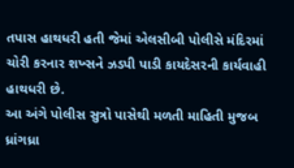તપાસ હાથધરી હતી જેમાં એલસીબી પોલીસે મંદિરમાં ચોરી કરનાર શખ્સને ઝડપી પાડી કાયદેસરની કાર્યવાહી હાથધરી છે.
આ અંગે પોલીસ સુત્રો પાસેથી મળતી માહિતી મુજબ ધ્રાંગધ્રા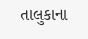તાલુકાના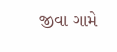જીવા ગામે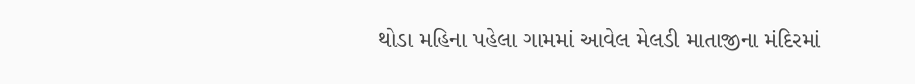થોડા મહિના પહેલા ગામમાં આવેલ મેલડી માતાજીના મંદિરમાં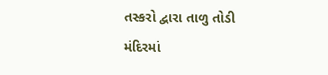તસ્કરો દ્વારા તાળુ તોડી મંદિરમાં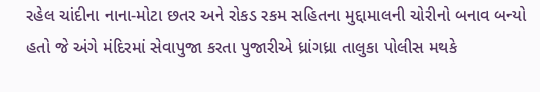રહેલ ચાંદીના નાના-મોટા છતર અને રોકડ રકમ સહિતના મુદ્દામાલની ચોરીનો બનાવ બન્યો હતો જે અંગે મંદિરમાં સેવાપુજા કરતા પુજારીએ ધ્રાંગધ્રા તાલુકા પોલીસ મથકે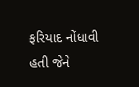ફરિયાદ નોંધાવી હતી જેને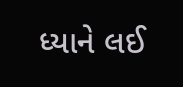ધ્યાને લઈ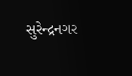સુરેન્દ્રનગર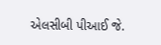એલસીબી પીઆઈ જે.